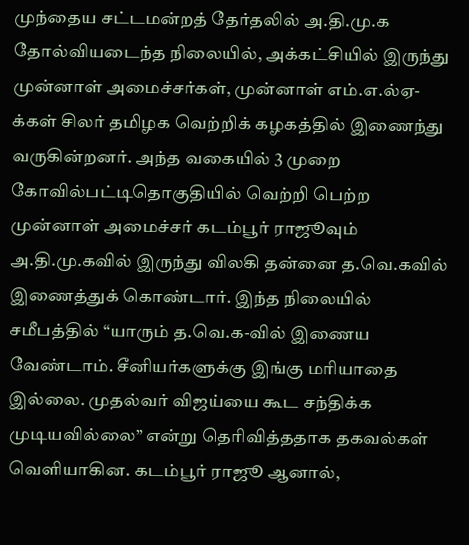முந்தைய சட்டமன்றத் தேர்தலில் அ.தி.மு.க தோல்வியடைந்த நிலையில், அக்கட்சியில் இருந்து முன்னாள் அமைச்சர்கள், முன்னாள் எம்.எ.ல்ஏ-க்கள் சிலர் தமிழக வெற்றிக் கழகத்தில் இணைந்து வருகின்றனர். அந்த வகையில் 3 முறை கோவில்பட்டிதொகுதியில் வெற்றி பெற்ற முன்னாள் அமைச்சர் கடம்பூர் ராஜூவும் அ.தி.மு.கவில் இருந்து விலகி தன்னை த.வெ.கவில் இணைத்துக் கொண்டார். இந்த நிலையில் சமீபத்தில் “யாரும் த.வெ.க-வில் இணைய வேண்டாம். சீனியர்களுக்கு இங்கு மரியாதை இல்லை. முதல்வர் விஜய்யை கூட சந்திக்க முடியவில்லை” என்று தெரிவித்ததாக தகவல்கள் வெளியாகின. கடம்பூர் ராஜூ ஆனால்,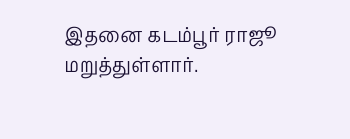இதனை கடம்பூர் ராஜூ மறுத்துள்ளார்.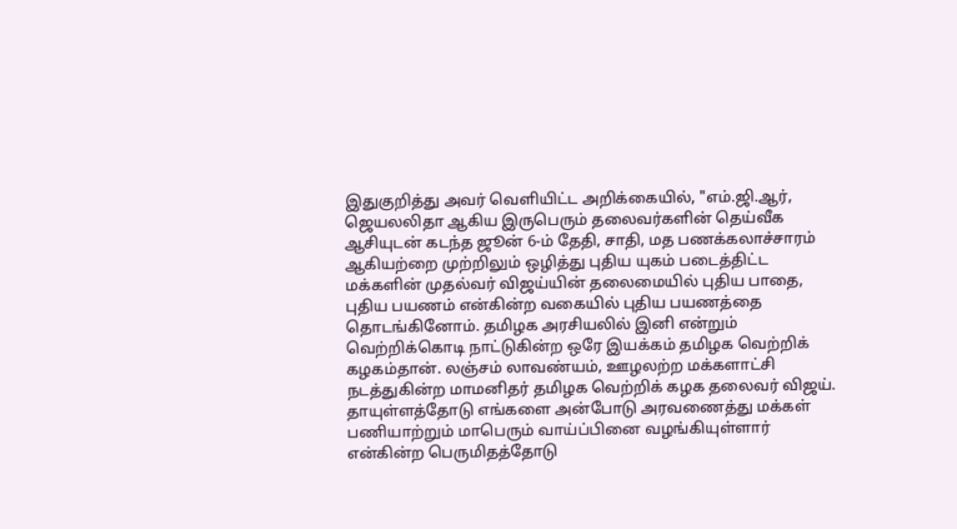இதுகுறித்து அவர் வெளியிட்ட அறிக்கையில், "எம்.ஜி.ஆர், ஜெயலலிதா ஆகிய இருபெரும் தலைவர்களின் தெய்வீக ஆசியுடன் கடந்த ஜூன் 6-ம் தேதி, சாதி, மத பணக்கலாச்சாரம் ஆகியற்றை முற்றிலும் ஒழித்து புதிய யுகம் படைத்திட்ட மக்களின் முதல்வர் விஜய்யின் தலைமையில் புதிய பாதை, புதிய பயணம் என்கின்ற வகையில் புதிய பயணத்தை தொடங்கினோம். தமிழக அரசியலில் இனி என்றும் வெற்றிக்கொடி நாட்டுகின்ற ஒரே இயக்கம் தமிழக வெற்றிக் கழகம்தான். லஞ்சம் லாவண்யம், ஊழலற்ற மக்களாட்சி நடத்துகின்ற மாமனிதர் தமிழக வெற்றிக் கழக தலைவர் விஜய். தாயுள்ளத்தோடு எங்களை அன்போடு அரவணைத்து மக்கள் பணியாற்றும் மாபெரும் வாய்ப்பினை வழங்கியுள்ளார் என்கின்ற பெருமிதத்தோடு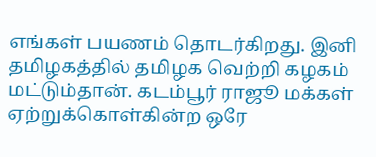எங்கள் பயணம் தொடர்கிறது. இனி தமிழகத்தில் தமிழக வெற்றி கழகம் மட்டும்தான். கடம்பூர் ராஜூ மக்கள் ஏற்றுக்கொள்கின்ற ஒரே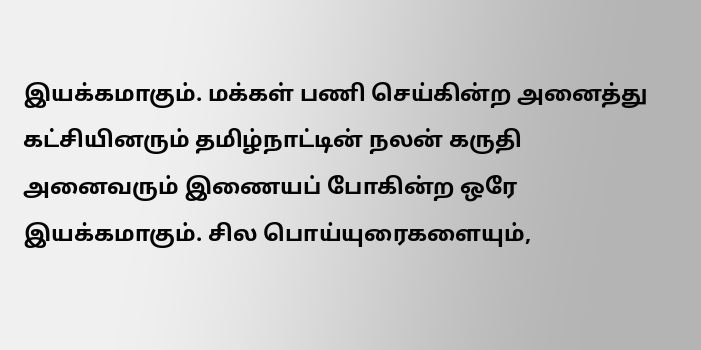இயக்கமாகும். மக்கள் பணி செய்கின்ற அனைத்து கட்சியினரும் தமிழ்நாட்டின் நலன் கருதி அனைவரும் இணையப் போகின்ற ஒரே இயக்கமாகும். சில பொய்யுரைகளையும்,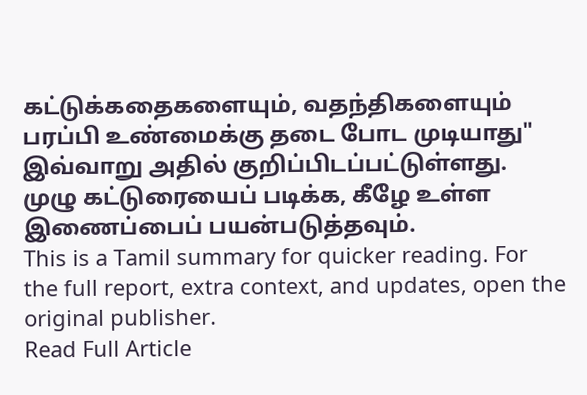கட்டுக்கதைகளையும், வதந்திகளையும் பரப்பி உண்மைக்கு தடை போட முடியாது" இவ்வாறு அதில் குறிப்பிடப்பட்டுள்ளது. முழு கட்டுரையைப் படிக்க, கீழே உள்ள இணைப்பைப் பயன்படுத்தவும்.
This is a Tamil summary for quicker reading. For the full report, extra context, and updates, open the original publisher.
Read Full Article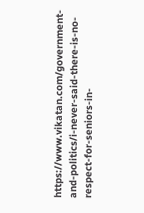https://www.vikatan.com/government-and-politics/i-never-said-there-is-no-respect-for-seniors-in-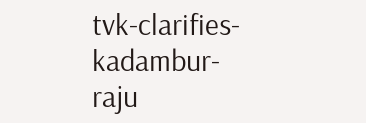tvk-clarifies-kadambur-raju